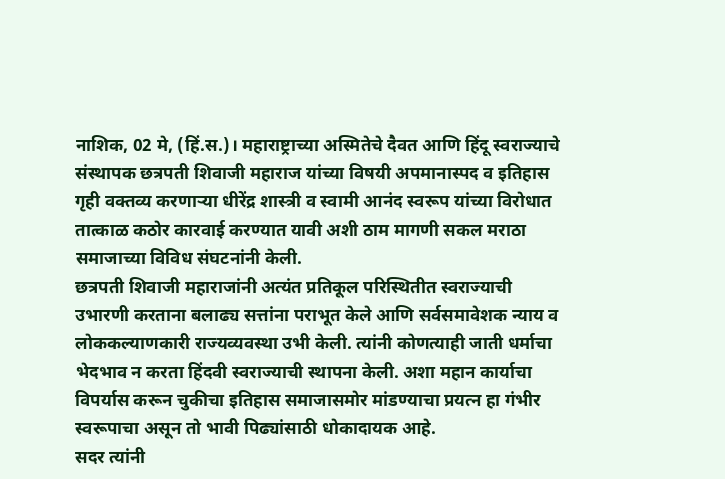नाशिक, 02 मे, (हिं.स.)। महाराष्ट्राच्या अस्मितेचे दैवत आणि हिंदू स्वराज्याचे संस्थापक छत्रपती शिवाजी महाराज यांच्या विषयी अपमानास्पद व इतिहास गृही वक्तव्य करणाऱ्या धीरेंद्र शास्त्री व स्वामी आनंद स्वरूप यांच्या विरोधात तात्काळ कठोर कारवाई करण्यात यावी अशी ठाम मागणी सकल मराठा समाजाच्या विविध संघटनांनी केली.
छत्रपती शिवाजी महाराजांनी अत्यंत प्रतिकूल परिस्थितीत स्वराज्याची उभारणी करताना बलाढ्य सत्तांना पराभूत केले आणि सर्वसमावेशक न्याय व लोककल्याणकारी राज्यव्यवस्था उभी केली. त्यांनी कोणत्याही जाती धर्माचा भेदभाव न करता हिंदवी स्वराज्याची स्थापना केली. अशा महान कार्याचा विपर्यास करून चुकीचा इतिहास समाजासमोर मांडण्याचा प्रयत्न हा गंभीर स्वरूपाचा असून तो भावी पिढ्यांसाठी धोकादायक आहे.
सदर त्यांनी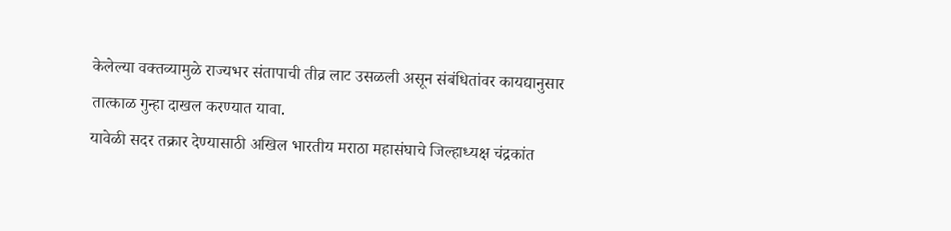केलेल्या वक्तव्यामुळे राज्यभर संतापाची तीव्र लाट उसळली असून संबंधितांवर कायद्यानुसार तात्काळ गुन्हा दाखल करण्यात यावा.
यावेळी सदर तक्रार देण्यासाठी अखिल भारतीय मराठा महासंघाचे जिल्हाध्यक्ष चंद्रकांत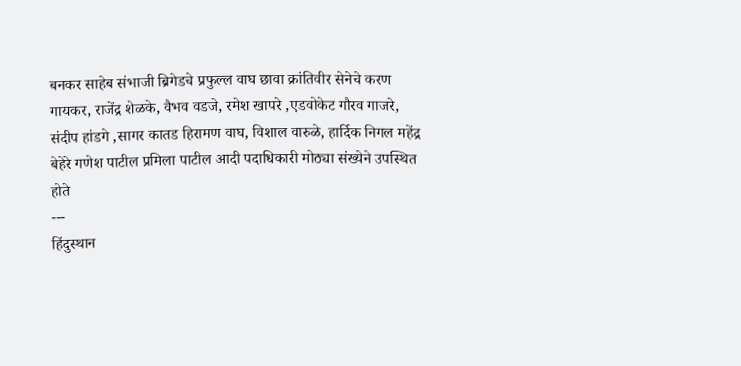बनकर साहेब संभाजी ब्रिगेडचे प्रफुल्ल वाघ छावा क्रांतिवीर सेनेचे करण गायकर, राजेंद्र शेळके, वैभव वडजे, रमेश खापरे ,एडवोकेट गौरव गाजरे, संदीप हांडगे ,सागर कातड हिरामण वाघ, विशाल वारुळे, हार्दिक निगल महेंद्र बेहेरे गणेश पाटील प्रमिला पाटील आदी पदाधिकारी मोठ्या संख्येने उपस्थित होते
---
हिंदुस्थान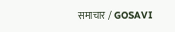समाचार / GOSAVI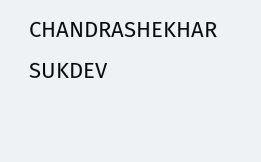CHANDRASHEKHAR SUKDEV